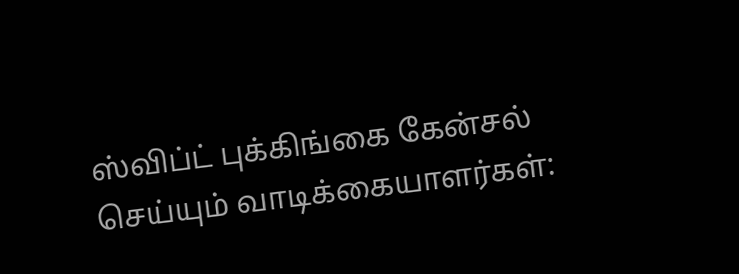ஸ்விப்ட் புக்கிங்கை கேன்சல் செய்யும் வாடிக்கையாளர்கள்: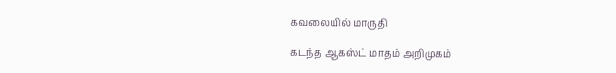கவலையில் மாருதி

கடந்த ஆகஸ்ட் மாதம் அறிமுகம்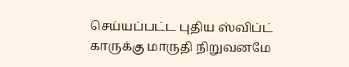செய்யப்பட்ட புதிய ஸ்விப்ட் காருக்கு மாருதி நிறுவனமே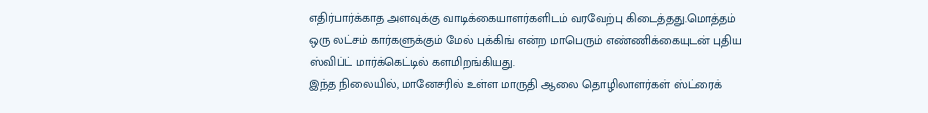எதிர்பார்க்காத அளவுக்கு வாடிக்கையாளர்களிடம் வரவேற்பு கிடைத்தது.மொத்தம் ஒரு லட்சம் கார்களுக்கும் மேல் புக்கிங் என்ற மாபெரும் எண்ணிக்கையுடன் புதிய ஸ்விப்ட் மார்க்கெட்டில் களமிறங்கியது.
இந்த நிலையில், மானேசரில் உள்ள மாருதி ஆலை தொழிலாளர்கள் ஸ்ட்ரைக்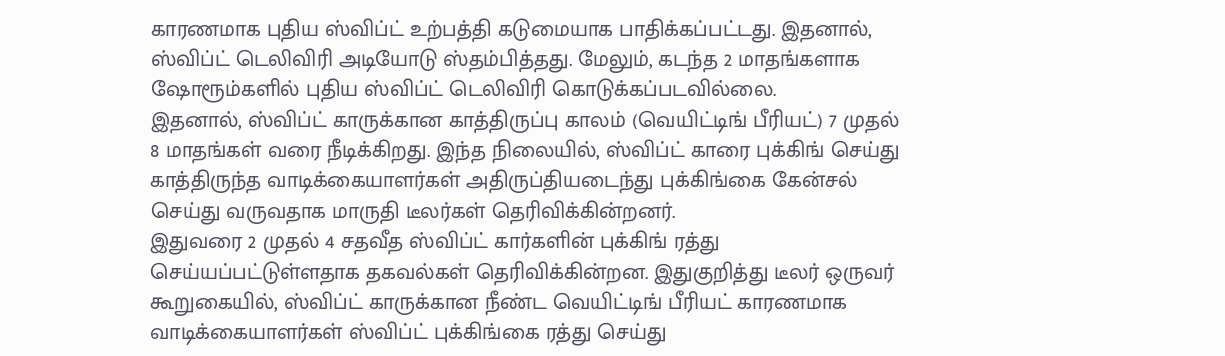காரணமாக புதிய ஸ்விப்ட் உற்பத்தி கடுமையாக பாதிக்கப்பட்டது. இதனால், ஸ்விப்ட் டெலிவிரி அடியோடு ஸ்தம்பித்தது. மேலும், கடந்த 2 மாதங்களாக ஷோரூம்களில் புதிய ஸ்விப்ட் டெலிவிரி கொடுக்கப்படவில்லை.
இதனால், ஸ்விப்ட் காருக்கான காத்திருப்பு காலம் (வெயிட்டிங் பீரியட்) 7 முதல் 8 மாதங்கள் வரை நீடிக்கிறது. இந்த நிலையில், ஸ்விப்ட் காரை புக்கிங் செய்து காத்திருந்த வாடிக்கையாளர்கள் அதிருப்தியடைந்து புக்கிங்கை கேன்சல் செய்து வருவதாக மாருதி டீலர்கள் தெரிவிக்கின்றனர்.
இதுவரை 2 முதல் 4 சதவீத ஸ்விப்ட் கார்களின் புக்கிங் ரத்து செய்யப்பட்டுள்ளதாக தகவல்கள் தெரிவிக்கின்றன. இதுகுறித்து டீலர் ஒருவர் கூறுகையில், ஸ்விப்ட் காருக்கான நீண்ட வெயிட்டிங் பீரியட் காரணமாக வாடிக்கையாளர்கள் ஸ்விப்ட் புக்கிங்கை ரத்து செய்து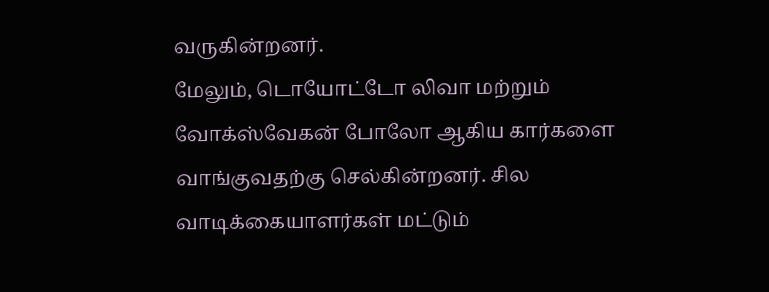வருகின்றனர்.
மேலும், டொயோட்டோ லிவா மற்றும் வோக்ஸ்வேகன் போலோ ஆகிய கார்களை வாங்குவதற்கு செல்கின்றனர். சில வாடிக்கையாளர்கள் மட்டும்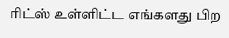ரிட்ஸ் உள்ளிட்ட எங்களது பிற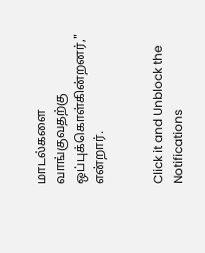மாடல்களை வாங்குவதற்கு ஒப்புக்கொள்கின்றனர்," என்றார்.


Click it and Unblock the Notifications